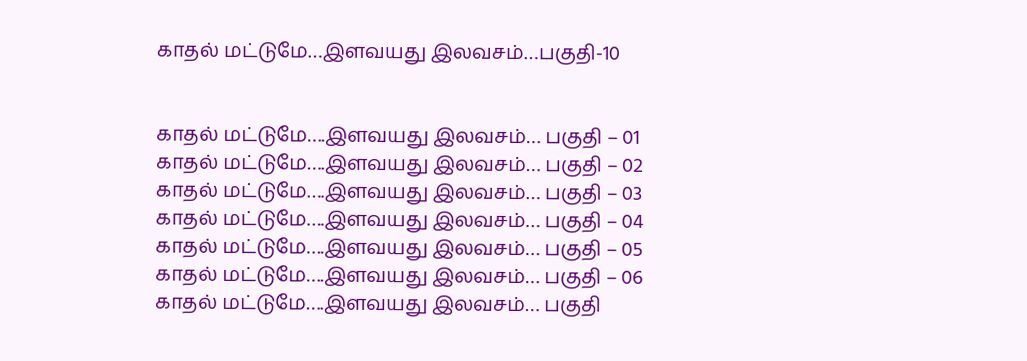காதல் மட்டுமே…இளவயது இலவசம்…பகுதி-10


காதல் மட்டுமே….இளவயது இலவசம்… பகுதி – 01
காதல் மட்டுமே….இளவயது இலவசம்… பகுதி – 02
காதல் மட்டுமே….இளவயது இலவசம்… பகுதி – 03
காதல் மட்டுமே….இளவயது இலவசம்… பகுதி – 04
காதல் மட்டுமே….இளவயது இலவசம்… பகுதி – 05
காதல் மட்டுமே….இளவயது இலவசம்… பகுதி – 06
காதல் மட்டுமே….இளவயது இலவசம்… பகுதி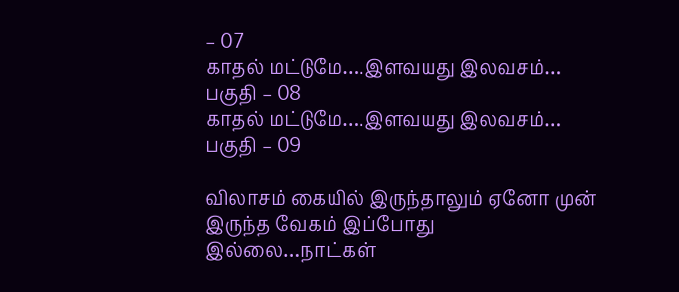– 07
காதல் மட்டுமே….இளவயது இலவசம்… பகுதி – 08
காதல் மட்டுமே….இளவயது இலவசம்… பகுதி – 09

விலாசம் கையில் இருந்தாலும் ஏனோ முன் இருந்த வேகம் இப்போது இல்லை…நாட்கள்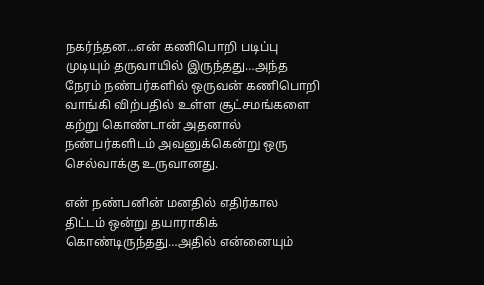நகர்ந்தன…என் கணிபொறி படிப்பு முடியும் தருவாயில் இருந்தது…அந்த நேரம் நண்பர்களில் ஒருவன் கணிபொறி வாங்கி விற்பதில் உள்ள சூட்சமங்களை கற்று கொண்டான் அதனால் நண்பர்களிடம் அவனுக்கென்று ஒரு செல்வாக்கு உருவானது.

என் நண்பனின் மனதில் எதிர்கால திட்டம் ஒன்று தயாராகிக் கொண்டிருந்தது…அதில் என்னையும்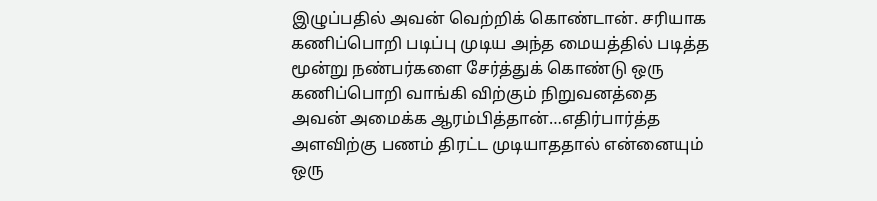இழுப்பதில் அவன் வெற்றிக் கொண்டான். சரியாக கணிப்பொறி படிப்பு முடிய அந்த மையத்தில் படித்த மூன்று நண்பர்களை சேர்த்துக் கொண்டு ஒரு கணிப்பொறி வாங்கி விற்கும் நிறுவனத்தை அவன் அமைக்க ஆரம்பித்தான்…எதிர்பார்த்த அளவிற்கு பணம் திரட்ட முடியாததால் என்னையும் ஒரு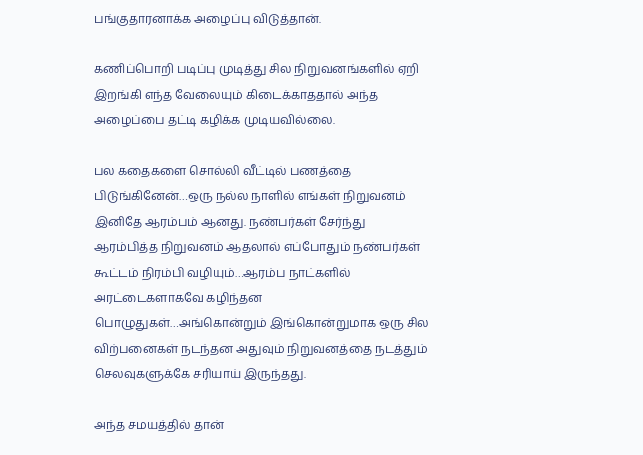பங்குதாரனாக்க அழைப்பு விடுத்தான்.

கணிப்பொறி படிப்பு முடித்து சில நிறுவனங்களில் ஏறி இறங்கி எந்த வேலையும் கிடைக்காததால் அந்த அழைப்பை தட்டி கழிக்க முடியவில்லை.

பல கதைகளை சொல்லி வீட்டில் பணத்தை பிடுங்கினேன்…ஒரு நல்ல நாளில் எங்கள் நிறுவனம் இனிதே ஆரம்பம் ஆனது. நண்பர்கள் சேர்ந்து ஆரம்பித்த நிறுவனம் ஆதலால் எப்போதும் நண்பர்கள் கூட்டம் நிரம்பி வழியும்…ஆரம்ப நாட்களில் அரட்டைகளாகவே கழிந்தன பொழுதுகள்…அங்கொன்றும் இங்கொன்றுமாக ஒரு சில விற்பனைகள் நடந்தன அதுவும் நிறுவனத்தை நடத்தும் செலவுகளுக்கே சரியாய் இருந்தது.

அந்த சமயத்தில் தான்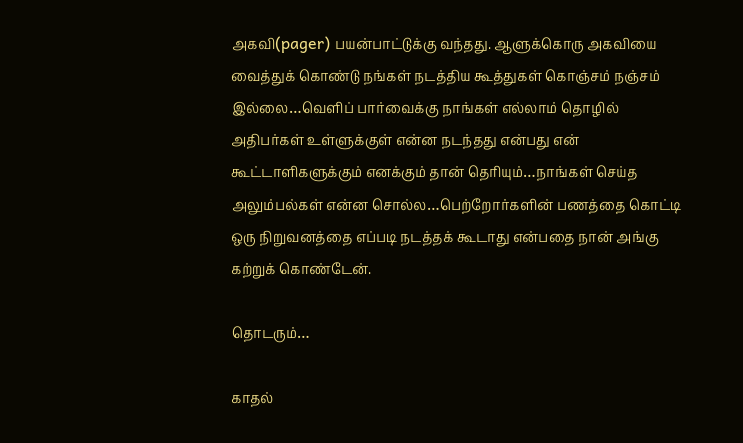அகவி(pager) பயன்பாட்டுக்கு வந்தது. ஆளுக்கொரு அகவியை வைத்துக் கொண்டு நங்கள் நடத்திய கூத்துகள் கொஞ்சம் நஞ்சம் இல்லை…வெளிப் பார்வைக்கு நாங்கள் எல்லாம் தொழில் அதிபர்கள் உள்ளுக்குள் என்ன நடந்தது என்பது என் கூட்டாளிகளுக்கும் எனக்கும் தான் தெரியும்…நாங்கள் செய்த அலும்பல்கள் என்ன சொல்ல…பெற்றோர்களின் பணத்தை கொட்டி ஒரு நிறுவனத்தை எப்படி நடத்தக் கூடாது என்பதை நான் அங்கு கற்றுக் கொண்டேன்.

தொடரும்…

காதல்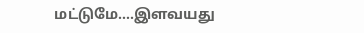மட்டுமே….இளவயது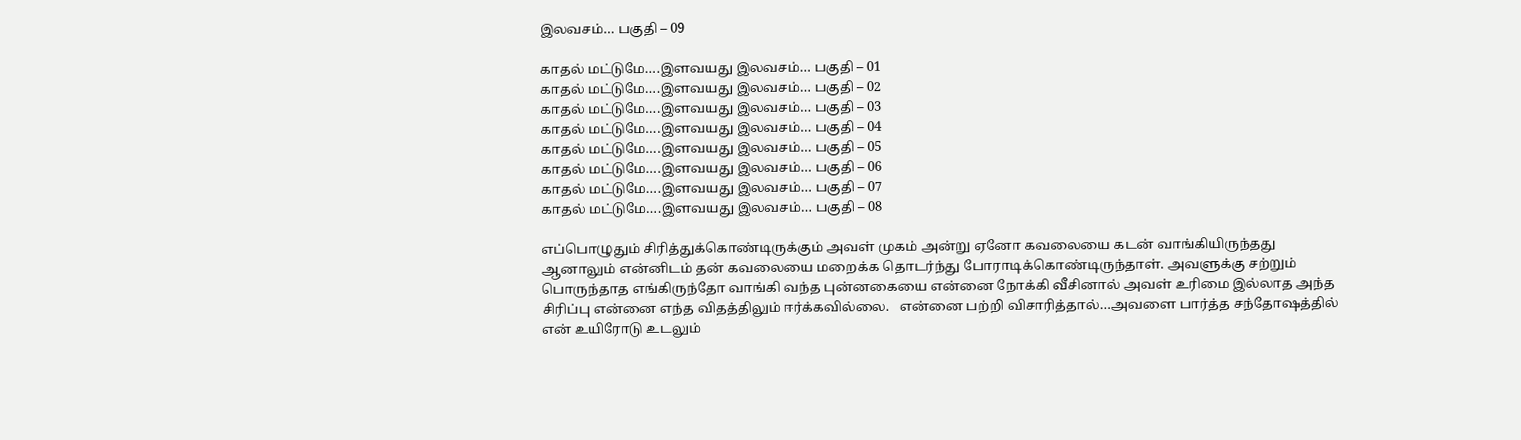இலவசம்… பகுதி – 09

காதல் மட்டுமே….இளவயது இலவசம்… பகுதி – 01
காதல் மட்டுமே….இளவயது இலவசம்… பகுதி – 02
காதல் மட்டுமே….இளவயது இலவசம்… பகுதி – 03
காதல் மட்டுமே….இளவயது இலவசம்… பகுதி – 04
காதல் மட்டுமே….இளவயது இலவசம்… பகுதி – 05
காதல் மட்டுமே….இளவயது இலவசம்… பகுதி – 06
காதல் மட்டுமே….இளவயது இலவசம்… பகுதி – 07
காதல் மட்டுமே….இளவயது இலவசம்… பகுதி – 08

எப்பொழுதும் சிரித்துக்கொண்டிருக்கும் அவள் முகம் அன்று ஏனோ கவலையை கடன் வாங்கியிருந்தது ஆனாலும் என்னிடம் தன் கவலையை மறைக்க தொடர்ந்து போராடிக்கொண்டிருந்தாள். அவளுக்கு சற்றும் பொருந்தாத எங்கிருந்தோ வாங்கி வந்த புன்னகையை என்னை நோக்கி வீசினால் அவள் உரிமை இல்லாத அந்த சிரிப்பு என்னை எந்த விதத்திலும் ஈர்க்கவில்லை.   என்னை பற்றி விசாரித்தால்…அவளை பார்த்த சந்தோஷத்தில் என் உயிரோடு உடலும்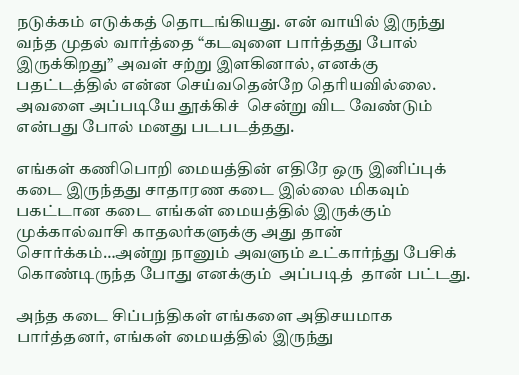நடுக்கம் எடுக்கத் தொடங்கியது. என் வாயில் இருந்து வந்த முதல் வார்த்தை “கடவுளை பார்த்தது போல் இருக்கிறது” அவள் சற்று இளகினால், எனக்கு பதட்டத்தில் என்ன செய்வதென்றே தெரியவில்லை. அவளை அப்படியே தூக்கிச்  சென்று விட வேண்டும் என்பது போல் மனது படபடத்தது.

எங்கள் கணிபொறி மையத்தின் எதிரே ஒரு இனிப்புக்  கடை இருந்தது சாதாரண கடை இல்லை மிகவும் பகட்டான கடை எங்கள் மையத்தில் இருக்கும் முக்கால்வாசி காதலர்களுக்கு அது தான் சொர்க்கம்…அன்று நானும் அவளும் உட்கார்ந்து பேசிக் கொண்டிருந்த போது எனக்கும்  அப்படித்  தான் பட்டது.

அந்த கடை சிப்பந்திகள் எங்களை அதிசயமாக பார்த்தனர், எங்கள் மையத்தில் இருந்து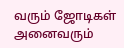வரும் ஜோடிகள் அனைவரும்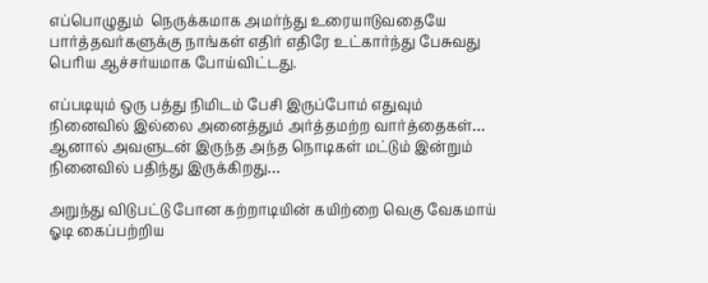எப்பொழுதும்  நெருக்கமாக அமர்ந்து உரையாடுவதையே  பார்த்தவர்களுக்கு நாங்கள் எதிர் எதிரே உட்கார்ந்து பேசுவது பெரிய ஆச்சர்யமாக போய்விட்டது.

எப்படியும் ஒரு பத்து நிமிடம் பேசி இருப்போம் எதுவும் நினைவில் இல்லை அனைத்தும் அர்த்தமற்ற வார்த்தைகள்… ஆனால் அவளுடன் இருந்த அந்த நொடிகள் மட்டும் இன்றும் நினைவில் பதிந்து இருக்கிறது…

அறுந்து விடுபட்டு போன கற்றாடியின் கயிற்றை வெகு வேகமாய் ஓடி கைப்பற்றிய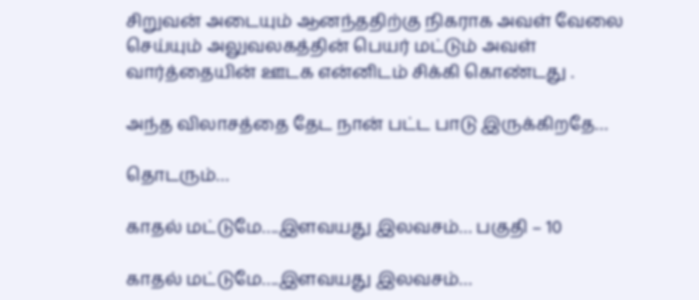சிறுவன் அடையும் ஆனந்ததிற்கு நிகராக அவள் வேலை செய்யும் அலுவலகத்தின் பெயர் மட்டும் அவள் வார்த்தையின் ஊடக என்னிடம் சிக்கி கொண்டது .

அந்த விலாசத்தை தேட நான் பட்ட பாடு இருக்கிறதே…

தொடரும்…

காதல் மட்டுமே….இளவயது இலவசம்… பகுதி – 10

காதல் மட்டுமே….இளவயது இலவசம்…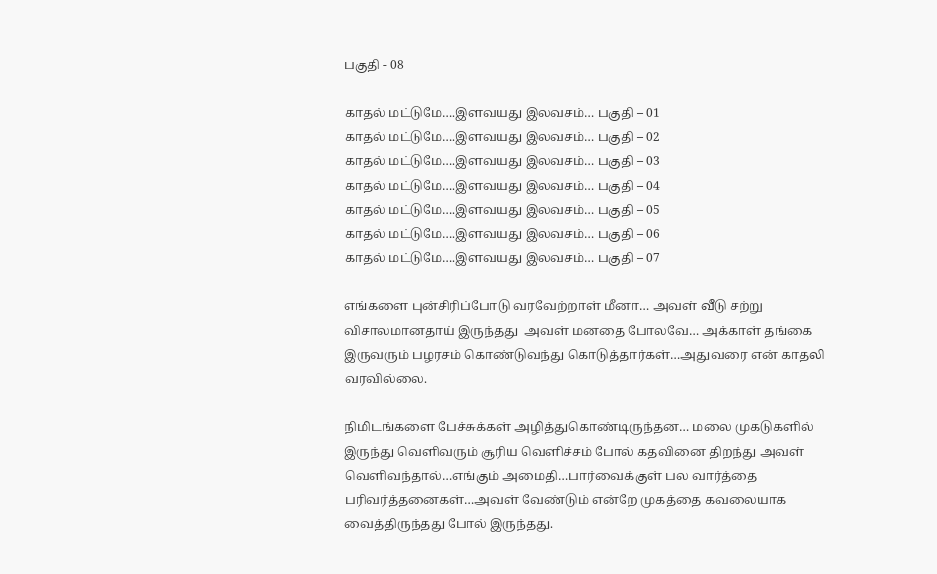பகுதி - 08

காதல் மட்டுமே….இளவயது இலவசம்… பகுதி – 01
காதல் மட்டுமே….இளவயது இலவசம்… பகுதி – 02
காதல் மட்டுமே….இளவயது இலவசம்… பகுதி – 03
காதல் மட்டுமே….இளவயது இலவசம்… பகுதி – 04
காதல் மட்டுமே….இளவயது இலவசம்… பகுதி – 05
காதல் மட்டுமே….இளவயது இலவசம்… பகுதி – 06
காதல் மட்டுமே….இளவயது இலவசம்… பகுதி – 07

எங்களை புன்சிரிப்போடு வரவேற்றாள் மீனா… அவள் வீடு சற்று விசாலமானதாய் இருந்தது  அவள் மனதை போலவே… அக்காள் தங்கை இருவரும் பழரசம் கொண்டுவந்து கொடுத்தார்கள்…அதுவரை என் காதலி வரவில்லை.

நிமிடங்களை பேச்சுக்கள் அழித்துகொண்டிருந்தன… மலை முகடுகளில் இருந்து வெளிவரும் சூரிய வெளிச்சம் போல் கதவினை திறந்து அவள் வெளிவந்தால்…எங்கும் அமைதி…பார்வைக்குள் பல வார்த்தை பரிவர்த்தனைகள்…அவள் வேண்டும் என்றே முகத்தை கவலையாக வைத்திருந்தது போல் இருந்தது.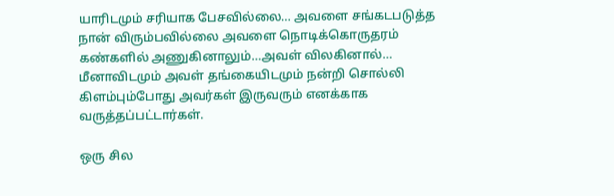யாரிடமும் சரியாக பேசவில்லை… அவளை சங்கடபடுத்த நான் விரும்பவில்லை அவளை நொடிக்கொருதரம் கண்களில் அணுகினாலும்…அவள் விலகினால்… மீனாவிடமும் அவள் தங்கையிடமும் நன்றி சொல்லி கிளம்பும்போது அவர்கள் இருவரும் எனக்காக வருத்தப்பட்டார்கள்.

ஒரு சில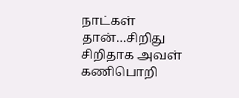நாட்கள் தான்…சிறிது சிறிதாக அவள் கணிபொறி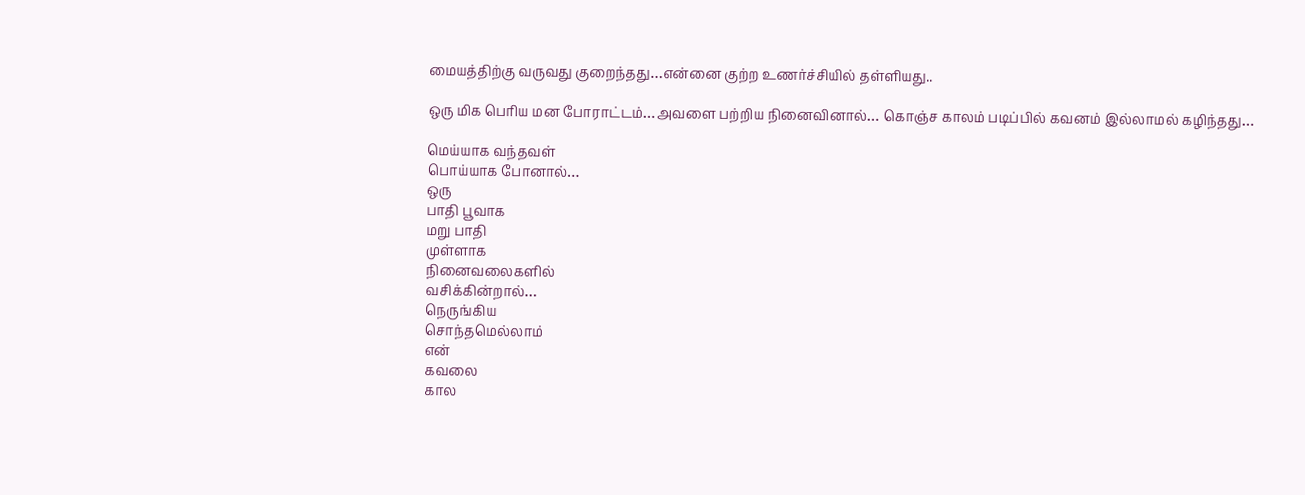மையத்திற்கு வருவது குறைந்தது…என்னை குற்ற உணர்ச்சியில் தள்ளியது..

ஒரு மிக பெரிய மன போராட்டம்…அவளை பற்றிய நினைவினால்… கொஞ்ச காலம் படிப்பில் கவனம் இல்லாமல் கழிந்தது…

மெய்யாக வந்தவள்
பொய்யாக போனால்…
ஒரு
பாதி பூவாக
மறு பாதி
முள்ளாக
நினைவலைகளில்
வசிக்கின்றால்…
நெருங்கிய
சொந்தமெல்லாம்
என்
கவலை
கால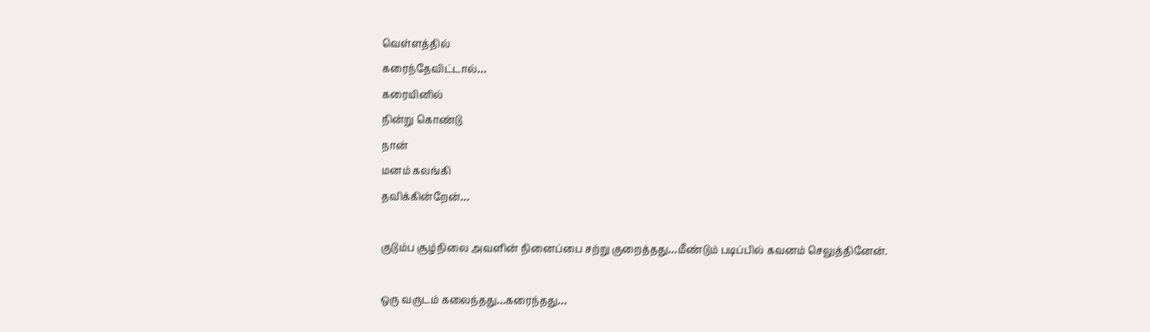வெள்ளத்தில்
கரைந்தேவிட்டால்…
கரையினில்
நின்று கொண்டு
நான்
மனம் கலங்கி
தவிக்கின்றேன்…

குடும்ப சூழ்நிலை அவளின் நினைப்பை சற்று குறைத்தது…மீண்டும் படிப்பில் கவனம் செலுத்தினேன்.

ஒரு வருடம் கலைந்தது…கரைந்தது…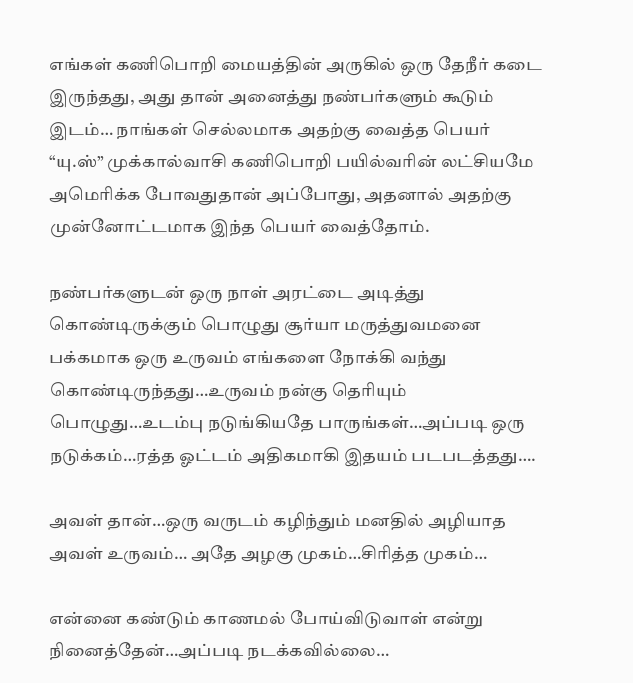எங்கள் கணிபொறி மையத்தின் அருகில் ஒரு தேநீர் கடை இருந்தது, அது தான் அனைத்து நண்பர்களும் கூடும் இடம்… நாங்கள் செல்லமாக அதற்கு வைத்த பெயர் “யு.ஸ்” முக்கால்வாசி கணிபொறி பயில்வரின் லட்சியமே அமெரிக்க போவதுதான் அப்போது, அதனால் அதற்கு முன்னோட்டமாக இந்த பெயர் வைத்தோம்.

நண்பர்களுடன் ஒரு நாள் அரட்டை அடித்து கொண்டிருக்கும் பொழுது சூர்யா மருத்துவமனை பக்கமாக ஒரு உருவம் எங்களை நோக்கி வந்து கொண்டிருந்தது…உருவம் நன்கு தெரியும் பொழுது…உடம்பு நடுங்கியதே பாருங்கள்…அப்படி ஒரு நடுக்கம்…ரத்த ஓட்டம் அதிகமாகி இதயம் படபடத்தது….

அவள் தான்…ஒரு வருடம் கழிந்தும் மனதில் அழியாத அவள் உருவம்… அதே அழகு முகம்…சிரித்த முகம்…

என்னை கண்டும் காணமல் போய்விடுவாள் என்று நினைத்தேன்…அப்படி நடக்கவில்லை…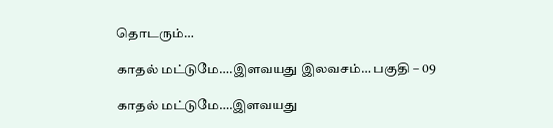தொடரும்…

காதல் மட்டுமே….இளவயது இலவசம்… பகுதி – 09

காதல் மட்டுமே….இளவயது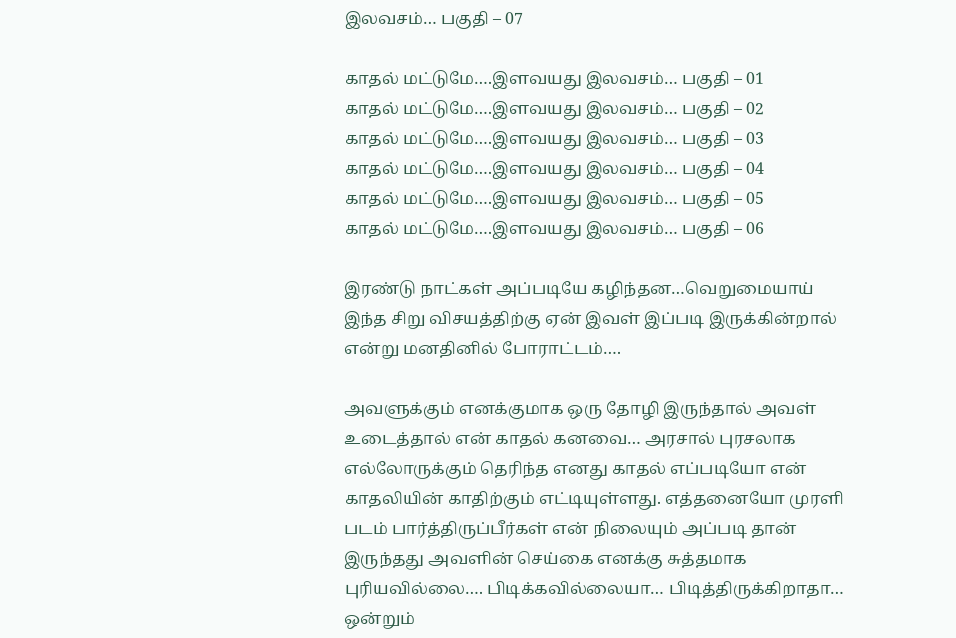இலவசம்… பகுதி – 07

காதல் மட்டுமே….இளவயது இலவசம்… பகுதி – 01
காதல் மட்டுமே….இளவயது இலவசம்… பகுதி – 02
காதல் மட்டுமே….இளவயது இலவசம்… பகுதி – 03
காதல் மட்டுமே….இளவயது இலவசம்… பகுதி – 04
காதல் மட்டுமே….இளவயது இலவசம்… பகுதி – 05
காதல் மட்டுமே….இளவயது இலவசம்… பகுதி – 06

இரண்டு நாட்கள் அப்படியே கழிந்தன…வெறுமையாய் இந்த சிறு விசயத்திற்கு ஏன் இவள் இப்படி இருக்கின்றால் என்று மனதினில் போராட்டம்….

அவளுக்கும் எனக்குமாக ஒரு தோழி இருந்தால் அவள் உடைத்தால் என் காதல் கனவை… அரசால் புரசலாக எல்லோருக்கும் தெரிந்த எனது காதல் எப்படியோ என் காதலியின் காதிற்கும் எட்டியுள்ளது. எத்தனையோ முரளி படம் பார்த்திருப்பீர்கள் என் நிலையும் அப்படி தான் இருந்தது அவளின் செய்கை எனக்கு சுத்தமாக புரியவில்லை…. பிடிக்கவில்லையா… பிடித்திருக்கிறாதா… ஒன்றும்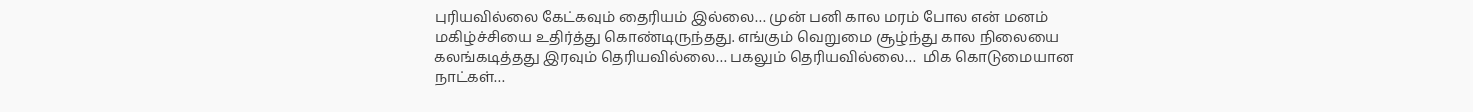புரியவில்லை கேட்கவும் தைரியம் இல்லை… முன் பனி கால மரம் போல என் மனம் மகிழ்ச்சியை உதிர்த்து கொண்டிருந்தது. எங்கும் வெறுமை சூழ்ந்து கால நிலையை கலங்கடித்தது இரவும் தெரியவில்லை… பகலும் தெரியவில்லை…  மிக கொடுமையான நாட்கள்…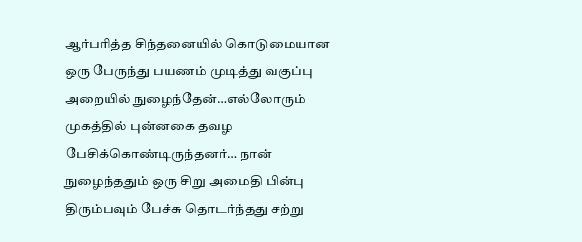ஆர்பரித்த சிந்தனையில் கொடுமையான ஒரு பேருந்து பயணம் முடித்து வகுப்பு அறையில் நுழைந்தேன்…எல்லோரும் முகத்தில் புன்னகை தவழ பேசிக்கொண்டிருந்தனர்… நான் நுழைந்ததும் ஒரு சிறு அமைதி பின்பு திரும்பவும் பேச்சு தொடர்ந்தது சற்று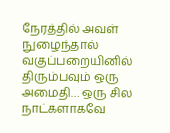நேரத்தில் அவள் நுழைந்தால் வகுப்பறையினில் திரும்பவும் ஒரு அமைதி… ஒரு சில நாட்களாகவே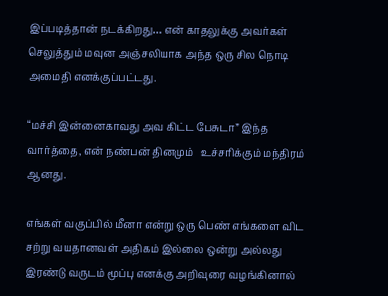இப்படித்தான் நடக்கிறது… என் காதலுக்கு அவர்கள் செலுத்தும் மவுன அஞ்சலியாக அந்த ஒரு சில நொடி அமைதி எனக்குப்பட்டது.

“மச்சி இன்னைகாவது அவ கிட்ட பேசுடா” இந்த வார்த்தை, என் நண்பன் தினமும்   உச்சரிக்கும் மந்திரம் ஆனது.

எங்கள் வகுப்பில் மீனா என்று ஒரு பெண் எங்களை விட சற்று வயதானவள் அதிகம் இல்லை ஒன்று அல்லது இரண்டு வருடம் மூப்பு எனக்கு அறிவுரை வழங்கினால்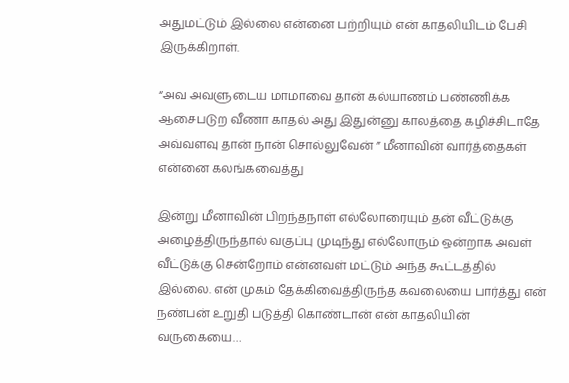அதுமட்டும் இல்லை என்னை பற்றியும் என் காதலியிடம் பேசி இருக்கிறாள்.

“அவ அவளுடைய மாமாவை தான் கல்யாணம் பண்ணிக்க ஆசைபடுற வீணா காதல் அது இதுன்னு காலத்தை கழிச்சிடாதே அவ்வளவு தான் நான் சொல்லுவேன் ” மீனாவின் வார்த்தைகள் என்னை கலங்கவைத்து

இன்று மீனாவின் பிறந்தநாள் எல்லோரையும் தன் வீட்டுக்கு அழைத்திருந்தால் வகுப்பு முடிந்து எல்லோரும் ஒன்றாக அவள் வீட்டுக்கு சென்றோம் என்னவள் மட்டும் அந்த கூட்டத்தில் இல்லை. என் முகம் தேக்கிவைத்திருந்த கவலையை பார்த்து என் நண்பன் உறுதி படுத்தி கொண்டான் என் காதலியின் வருகையை…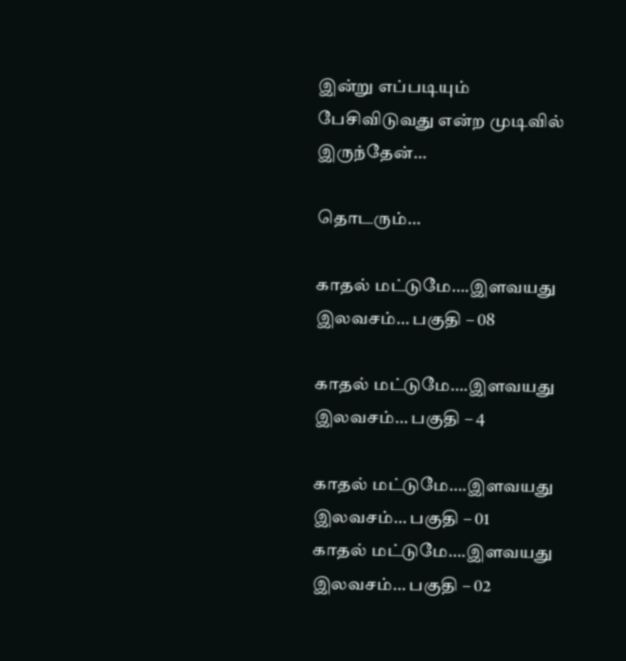இன்று எப்படியும் பேசிவிடுவது என்ற முடிவில் இருந்தேன்…

தொடரும்…

காதல் மட்டுமே….இளவயது இலவசம்… பகுதி – 08

காதல் மட்டுமே….இளவயது இலவசம்… பகுதி – 4

காதல் மட்டுமே….இளவயது இலவசம்… பகுதி – 01
காதல் மட்டுமே….இளவயது இலவசம்… பகுதி – 02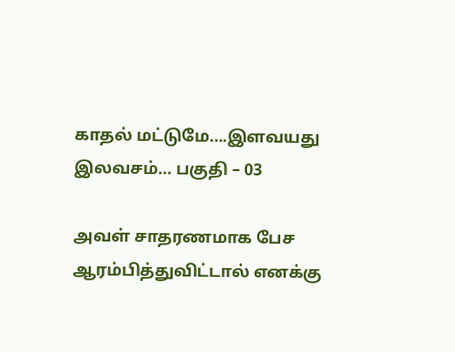காதல் மட்டுமே….இளவயது இலவசம்… பகுதி – 03

அவள் சாதரணமாக பேச ஆரம்பித்துவிட்டால் எனக்கு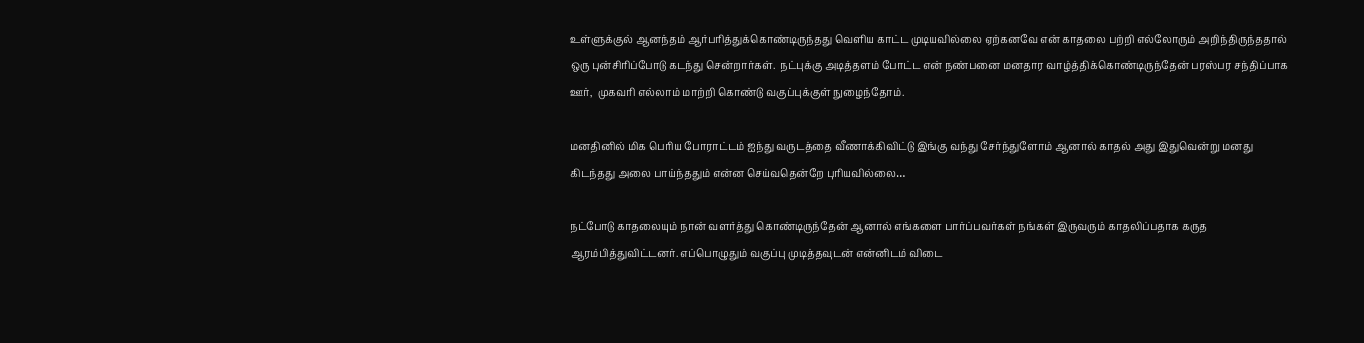உள்ளுக்குல் ஆனந்தம் ஆர்பரித்துக்கொண்டிருந்தது வெளிய காட்ட முடியவில்லை ஏற்கனவே என் காதலை பற்றி எல்லோரும் அறிந்திருந்ததால் ஒரு புன்சிரிப்போடு கடந்து சென்றார்கள்.  நட்புக்கு அடித்தளம் போட்ட என் நண்பனை மனதார வாழ்த்திக்கொண்டிருந்தேன் பரஸ்பர சந்திப்பாக ஊர்,  முகவரி எல்லாம் மாற்றி கொண்டு வகுப்புக்குள் நுழைந்தோம்.

மனதினில் மிக பெரிய போராட்டம் ஐந்து வருடத்தை வீணாக்கிவிட்டு இங்கு வந்து சேர்ந்துளோம் ஆனால் காதல் அது இதுவென்று மனது கிடந்தது அலை பாய்ந்ததும் என்ன செய்வதென்றே புரியவில்லை…

நட்போடு காதலையும் நான் வளர்த்து கொண்டிருந்தேன் ஆனால் எங்களை பார்ப்பவர்கள் நங்கள் இருவரும் காதலிப்பதாக கருத ஆரம்பித்துவிட்டனர். எப்பொழுதும் வகுப்பு முடித்தவுடன் என்னிடம் விடை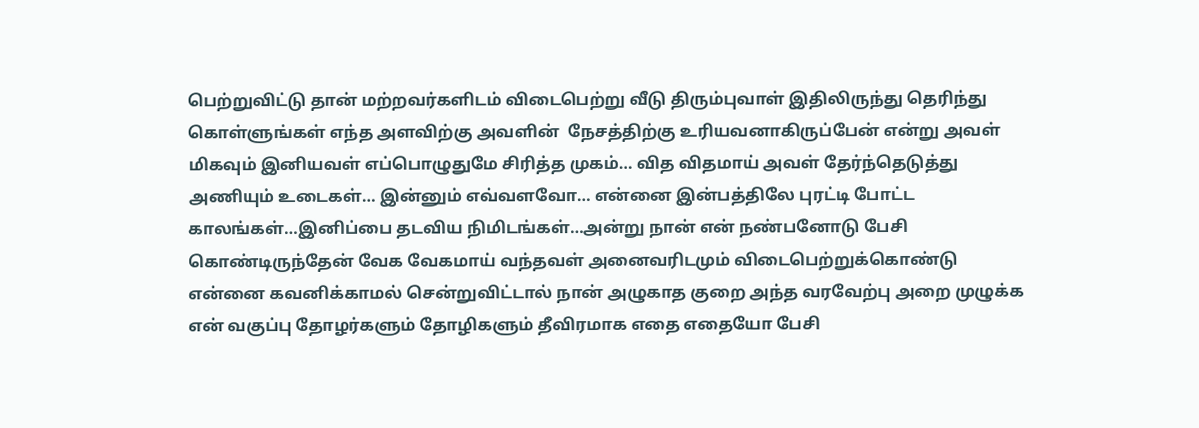பெற்றுவிட்டு தான் மற்றவர்களிடம் விடைபெற்று வீடு திரும்புவாள் இதிலிருந்து தெரிந்து கொள்ளுங்கள் எந்த அளவிற்கு அவளின்  நேசத்திற்கு உரியவனாகிருப்பேன் என்று அவள் மிகவும் இனியவள் எப்பொழுதுமே சிரித்த முகம்… வித விதமாய் அவள் தேர்ந்தெடுத்து அணியும் உடைகள்… இன்னும் எவ்வளவோ… என்னை இன்பத்திலே புரட்டி போட்ட காலங்கள்…இனிப்பை தடவிய நிமிடங்கள்…அன்று நான் என் நண்பனோடு பேசி கொண்டிருந்தேன் வேக வேகமாய் வந்தவள் அனைவரிடமும் விடைபெற்றுக்கொண்டு என்னை கவனிக்காமல் சென்றுவிட்டால் நான் அழுகாத குறை அந்த வரவேற்பு அறை முழுக்க என் வகுப்பு தோழர்களும் தோழிகளும் தீவிரமாக எதை எதையோ பேசி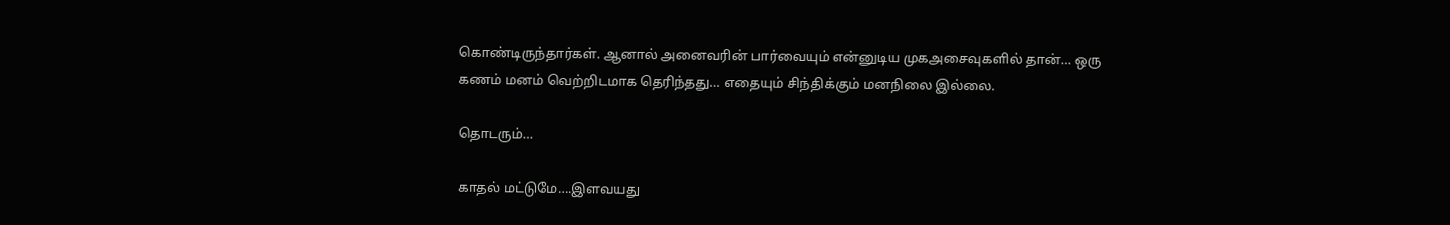கொண்டிருந்தார்கள். ஆனால் அனைவரின் பார்வையும் என்னுடிய முகஅசைவுகளில் தான்… ஒரு கணம் மனம் வெற்றிடமாக தெரிந்தது… எதையும் சிந்திக்கும் மனநிலை இல்லை.

தொடரும்…

காதல் மட்டுமே….இளவயது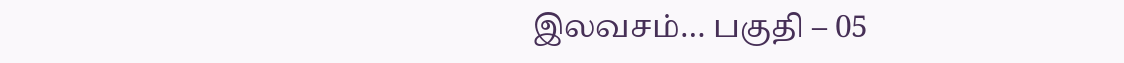இலவசம்… பகுதி – 05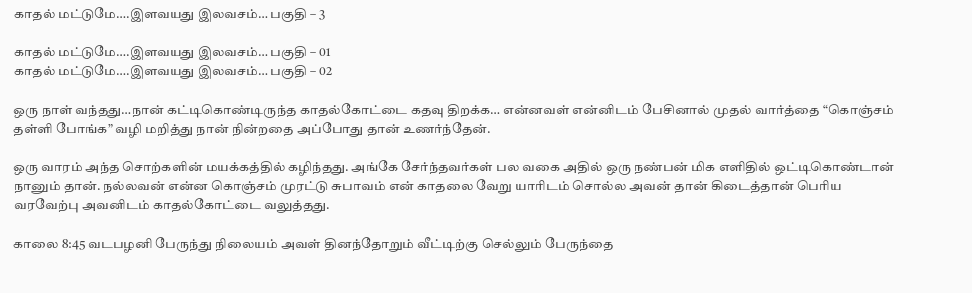காதல் மட்டுமே….இளவயது இலவசம்… பகுதி – 3

காதல் மட்டுமே….இளவயது இலவசம்… பகுதி – 01
காதல் மட்டுமே….இளவயது இலவசம்… பகுதி – 02

ஒரு நாள் வந்தது…நான் கட்டிகொண்டிருந்த காதல்கோட்டை கதவு திறக்க… என்னவள் என்னிடம் பேசினால் முதல் வார்த்தை “கொஞ்சம் தள்ளி போங்க” வழி மறித்து நான் நின்றதை அப்போது தான் உணர்ந்தேன்.

ஒரு வாரம் அந்த சொற்களின் மயக்கத்தில் கழிந்தது. அங்கே சேர்ந்தவர்கள் பல வகை அதில் ஒரு நண்பன் மிக எளிதில் ஒட்டிகொண்டான் நானும் தான். நல்லவன் என்ன கொஞ்சம் முரட்டு சுபாவம் என் காதலை வேறு யாரிடம் சொல்ல அவன் தான் கிடைத்தான் பெரிய வரவேற்பு அவனிடம் காதல்கோட்டை வலுத்தது.

காலை 8:45 வடபழனி பேருந்து நிலையம் அவள் தினந்தோறும் வீட்டிற்கு செல்லும் பேருந்தை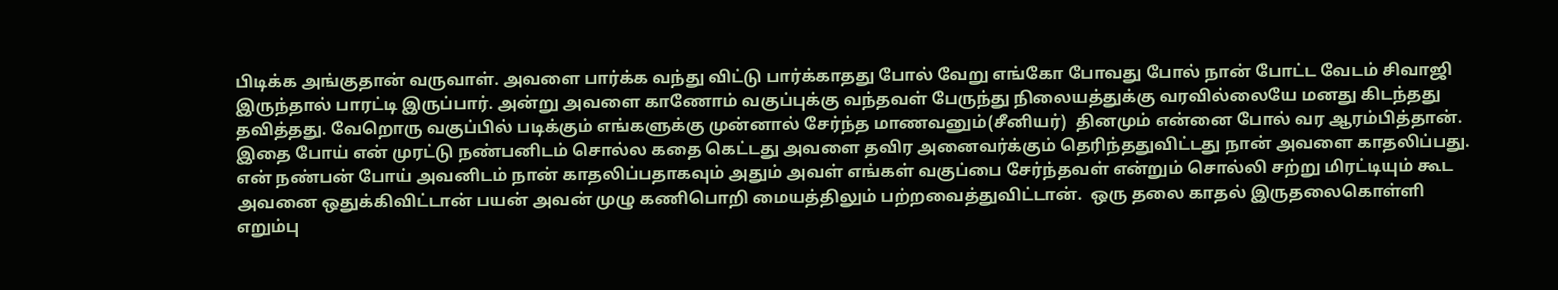பிடிக்க அங்குதான் வருவாள். அவளை பார்க்க வந்து விட்டு பார்க்காதது போல் வேறு எங்கோ போவது போல் நான் போட்ட வேடம் சிவாஜி இருந்தால் பாரட்டி இருப்பார். அன்று அவளை காணோம் வகுப்புக்கு வந்தவள் பேருந்து நிலையத்துக்கு வரவில்லையே மனது கிடந்தது தவித்தது. வேறொரு வகுப்பில் படிக்கும் எங்களுக்கு முன்னால் சேர்ந்த மாணவனும்(சீனியர்)  தினமும் என்னை போல் வர ஆரம்பித்தான். இதை போய் என் முரட்டு நண்பனிடம் சொல்ல கதை கெட்டது அவளை தவிர அனைவர்க்கும் தெரிந்ததுவிட்டது நான் அவளை காதலிப்பது.  என் நண்பன் போய் அவனிடம் நான் காதலிப்பதாகவும் அதும் அவள் எங்கள் வகுப்பை சேர்ந்தவள் என்றும் சொல்லி சற்று மிரட்டியும் கூட அவனை ஒதுக்கிவிட்டான் பயன் அவன் முழு கணிபொறி மையத்திலும் பற்றவைத்துவிட்டான்.  ஒரு தலை காதல் இருதலைகொள்ளி எறும்பு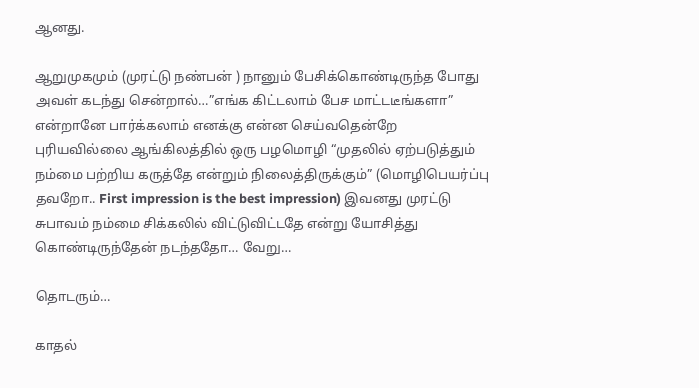ஆனது.

ஆறுமுகமும் (முரட்டு நண்பன் ) நானும் பேசிக்கொண்டிருந்த போது அவள் கடந்து சென்றால்…”எங்க கிட்டலாம் பேச மாட்டடீங்களா” என்றானே பார்க்கலாம் எனக்கு என்ன செய்வதென்றே புரியவில்லை ஆங்கிலத்தில் ஒரு பழமொழி “முதலில் ஏற்படுத்தும் நம்மை பற்றிய கருத்தே என்றும் நிலைத்திருக்கும்” (மொழிபெயர்ப்பு தவறோ.. First impression is the best impression) இவனது முரட்டு சுபாவம் நம்மை சிக்கலில் விட்டுவிட்டதே என்று யோசித்து கொண்டிருந்தேன் நடந்ததோ… வேறு…

தொடரும்…

காதல்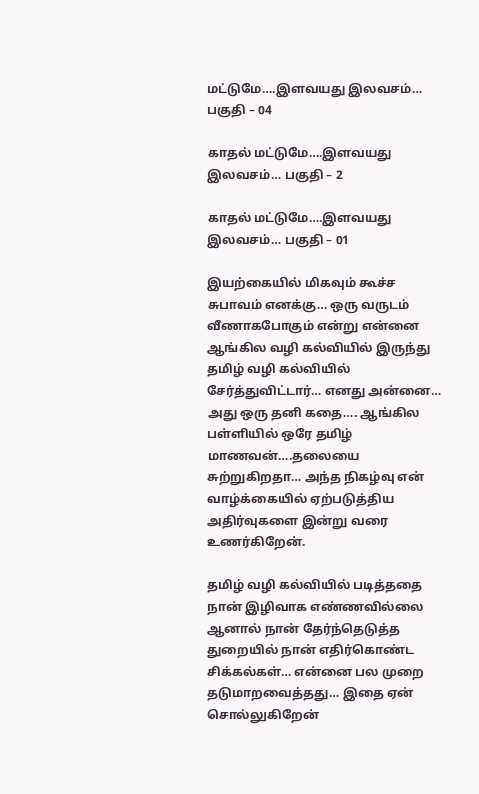மட்டுமே….இளவயது இலவசம்… பகுதி – 04

காதல் மட்டுமே….இளவயது இலவசம்… பகுதி – 2

காதல் மட்டுமே….இளவயது இலவசம்… பகுதி – 01

இயற்கையில் மிகவும் கூச்ச சுபாவம் எனக்கு… ஒரு வருடம் வீணாகபோகும் என்று என்னை ஆங்கில வழி கல்வியில் இருந்து தமிழ் வழி கல்வியில் சேர்த்துவிட்டார்… எனது அன்னை… அது ஒரு தனி கதை…. ஆங்கில பள்ளியில் ஒரே தமிழ் மாணவன்….தலையை சுற்றுகிறதா… அந்த நிகழ்வு என் வாழ்க்கையில் ஏற்படுத்திய அதிர்வுகளை இன்று வரை உணர்கிறேன்.

தமிழ் வழி கல்வியில் படித்ததை நான் இழிவாக எண்ணவில்லை ஆனால் நான் தேர்ந்தெடுத்த துறையில் நான் எதிர்கொண்ட சிக்கல்கள்… என்னை பல முறை தடுமாறவைத்தது… இதை ஏன் சொல்லுகிறேன்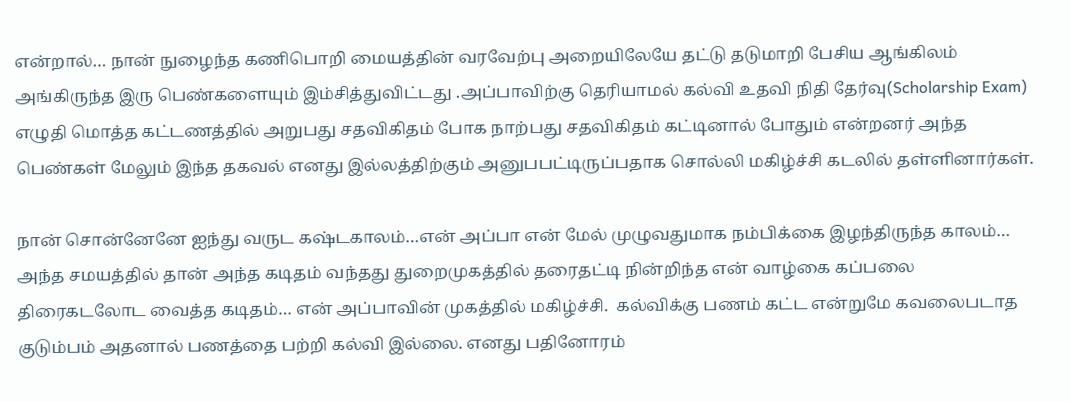என்றால்… நான் நுழைந்த கணிபொறி மையத்தின் வரவேற்பு அறையிலேயே தட்டு தடுமாறி பேசிய ஆங்கிலம் அங்கிருந்த இரு பெண்களையும் இம்சித்துவிட்டது .அப்பாவிற்கு தெரியாமல் கல்வி உதவி நிதி தேர்வு(Scholarship Exam) எழுதி மொத்த கட்டணத்தில் அறுபது சதவிகிதம் போக நாற்பது சதவிகிதம் கட்டினால் போதும் என்றனர் அந்த பெண்கள் மேலும் இந்த தகவல் எனது இல்லத்திற்கும் அனுபபட்டிருப்பதாக சொல்லி மகிழ்ச்சி கடலில் தள்ளினார்கள்.

நான் சொன்னேனே ஐந்து வருட கஷ்டகாலம்…என் அப்பா என் மேல் முழுவதுமாக நம்பிக்கை இழந்திருந்த காலம்… அந்த சமயத்தில் தான் அந்த கடிதம் வந்தது துறைமுகத்தில் தரைதட்டி நின்றிந்த என் வாழ்கை கப்பலை திரைகடலோட வைத்த கடிதம்… என் அப்பாவின் முகத்தில் மகிழ்ச்சி.  கல்விக்கு பணம் கட்ட என்றுமே கவலைபடாத குடும்பம் அதனால் பணத்தை பற்றி கல்வி இல்லை. எனது பதினோரம்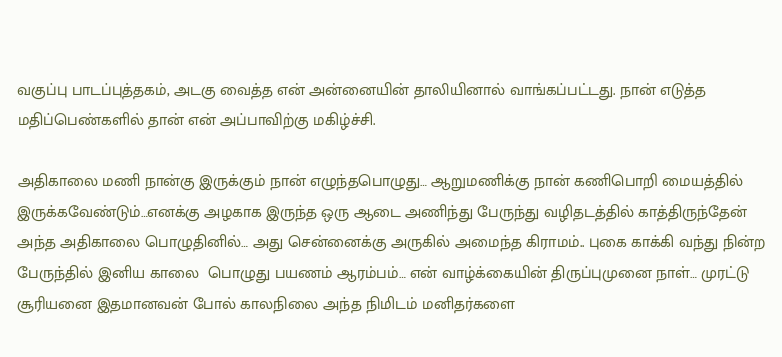வகுப்பு பாடப்புத்தகம், அடகு வைத்த என் அன்னையின் தாலியினால் வாங்கப்பட்டது. நான் எடுத்த மதிப்பெண்களில் தான் என் அப்பாவிற்கு மகிழ்ச்சி.

அதிகாலை மணி நான்கு இருக்கும் நான் எழுந்தபொழுது… ஆறுமணிக்கு நான் கணிபொறி மையத்தில் இருக்கவேண்டும்…எனக்கு அழகாக இருந்த ஒரு ஆடை அணிந்து பேருந்து வழிதடத்தில் காத்திருந்தேன் அந்த அதிகாலை பொழுதினில்… அது சென்னைக்கு அருகில் அமைந்த கிராமம்.. புகை காக்கி வந்து நின்ற பேருந்தில் இனிய காலை  பொழுது பயணம் ஆரம்பம்… என் வாழ்க்கையின் திருப்புமுனை நாள்… முரட்டு சூரியனை இதமானவன் போல் காலநிலை அந்த நிமிடம் மனிதர்களை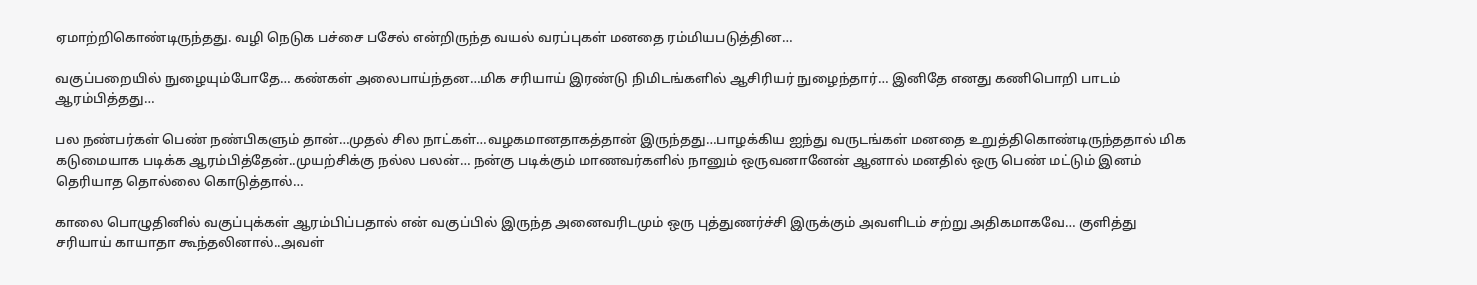ஏமாற்றிகொண்டிருந்தது. வழி நெடுக பச்சை பசேல் என்றிருந்த வயல் வரப்புகள் மனதை ரம்மியபடுத்தின…

வகுப்பறையில் நுழையும்போதே… கண்கள் அலைபாய்ந்தன…மிக சரியாய் இரண்டு நிமிடங்களில் ஆசிரியர் நுழைந்தார்… இனிதே எனது கணிபொறி பாடம் ஆரம்பித்தது…

பல நண்பர்கள் பெண் நண்பிகளும் தான்…முதல் சில நாட்கள்…வழகமானதாகத்தான் இருந்தது…பாழக்கிய ஐந்து வருடங்கள் மனதை உறுத்திகொண்டிருந்ததால் மிக கடுமையாக படிக்க ஆரம்பித்தேன்..முயற்சிக்கு நல்ல பலன்… நன்கு படிக்கும் மாணவர்களில் நானும் ஒருவனானேன் ஆனால் மனதில் ஒரு பெண் மட்டும் இனம் தெரியாத தொல்லை கொடுத்தால்…

காலை பொழுதினில் வகுப்புக்கள் ஆரம்பிப்பதால் என் வகுப்பில் இருந்த அனைவரிடமும் ஒரு புத்துணர்ச்சி இருக்கும் அவளிடம் சற்று அதிகமாகவே… குளித்து சரியாய் காயாதா கூந்தலினால்..அவள்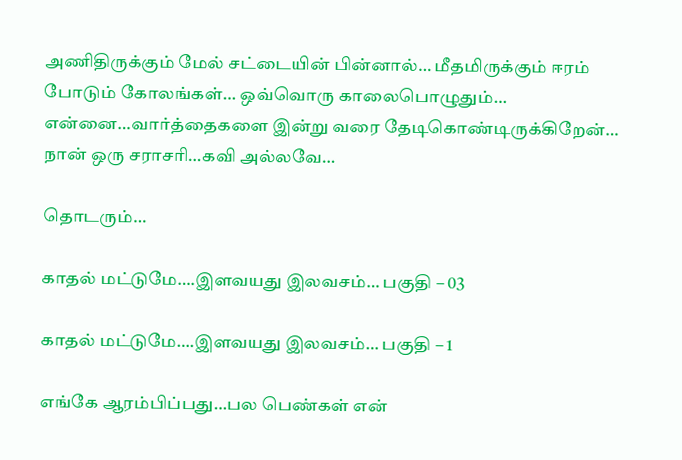அணிதிருக்கும் மேல் சட்டையின் பின்னால்… மீதமிருக்கும் ஈரம் போடும் கோலங்கள்… ஒவ்வொரு காலைபொழுதும்… என்னை…வார்த்தைகளை இன்று வரை தேடிகொண்டிருக்கிறேன்… நான் ஒரு சராசரி…கவி அல்லவே…

தொடரும்…

காதல் மட்டுமே….இளவயது இலவசம்… பகுதி – 03

காதல் மட்டுமே….இளவயது இலவசம்… பகுதி – 1

எங்கே ஆரம்பிப்பது…பல பெண்கள் என்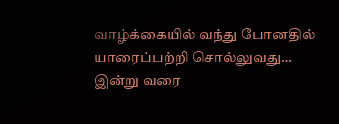வாழ்க்கையில் வந்து போனதில் யாரைப்பற்றி சொல்லுவது… இன்று வரை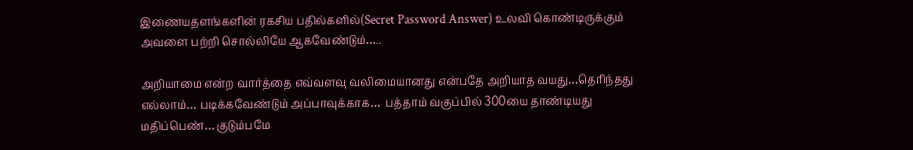இணையதளங்களின் ரகசிய பதில்களில்(Secret Password Answer) உலவி கொண்டிருக்கும் அவளை பற்றி சொல்லியே ஆகவேண்டும்…..

அறியாமை என்ற வார்த்தை எவ்வளவு வலிமையானது என்பதே அறியாத வயது…தெரிந்தது எல்லாம்… படிக்கவேண்டும் அப்பாவுக்காக…  பத்தாம் வகுப்பில் 300யை தாண்டியது மதிப்பெண்… குடும்பமே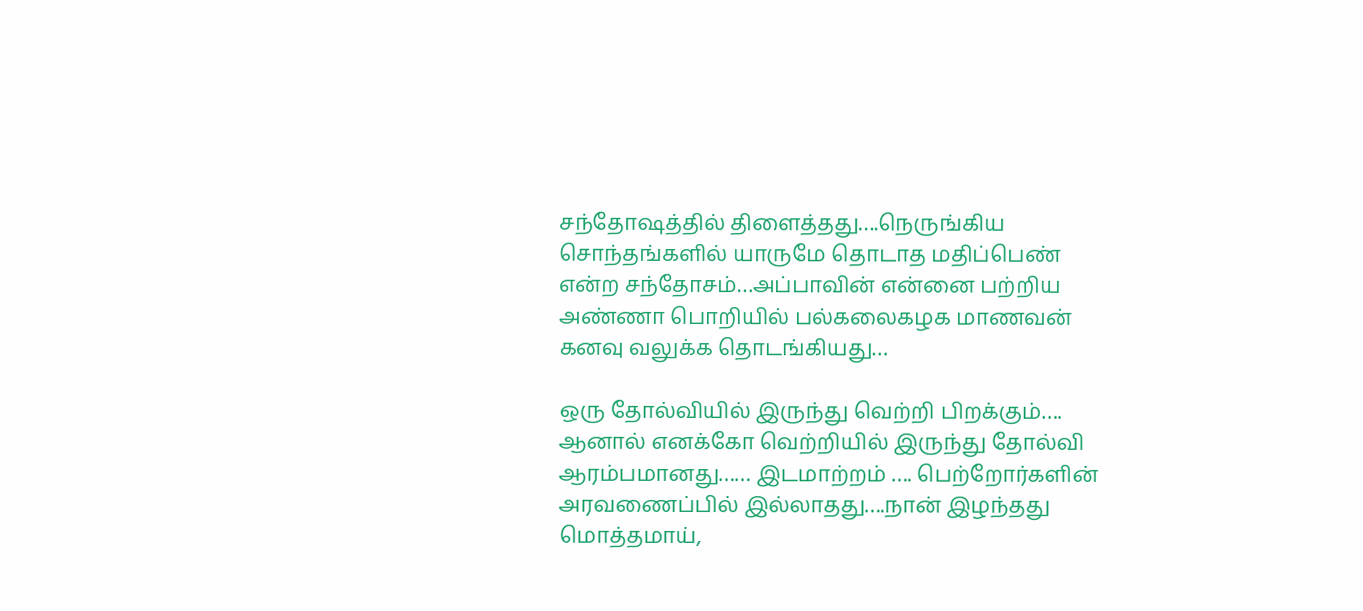சந்தோஷத்தில் திளைத்தது….நெருங்கிய சொந்தங்களில் யாருமே தொடாத மதிப்பெண் என்ற சந்தோசம்…அப்பாவின் என்னை பற்றிய அண்ணா பொறியில் பல்கலைகழக மாணவன் கனவு வலுக்க தொடங்கியது…

ஒரு தோல்வியில் இருந்து வெற்றி பிறக்கும்…. ஆனால் எனக்கோ வெற்றியில் இருந்து தோல்வி ஆரம்பமானது…… இடமாற்றம் …. பெற்றோர்களின் அரவணைப்பில் இல்லாதது….நான் இழந்தது மொத்தமாய்,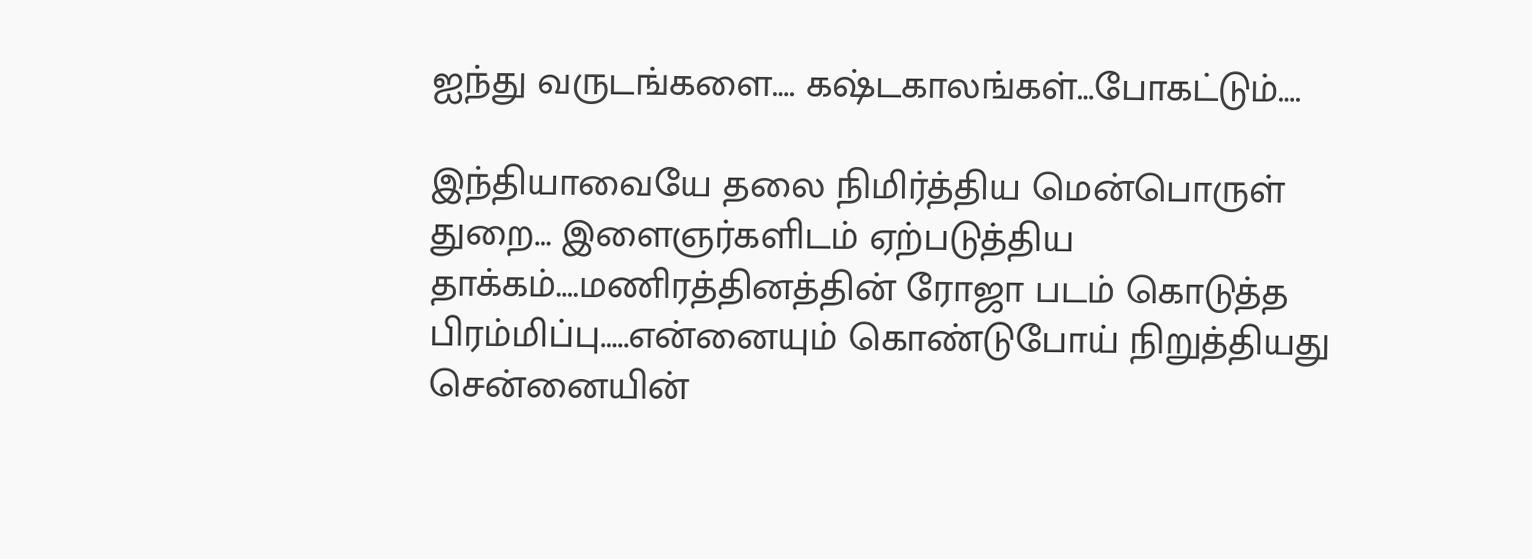ஐந்து வருடங்களை…. கஷ்டகாலங்கள்…போகட்டும்….

இந்தியாவையே தலை நிமிர்த்திய மென்பொருள் துறை… இளைஞர்களிடம் ஏற்படுத்திய தாக்கம்….மணிரத்தினத்தின் ரோஜா படம் கொடுத்த பிரம்மிப்பு…..என்னையும் கொண்டுபோய் நிறுத்தியது சென்னையின்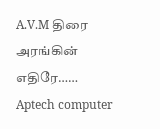A.V.M திரை அரங்கின் எதிரே…… Aptech computer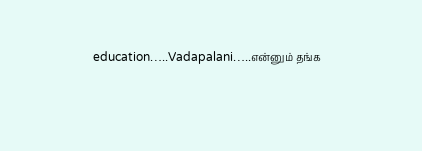education…..Vadapalani…..என்னும் தங்க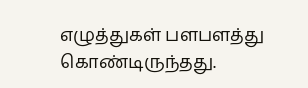எழுத்துகள் பளபளத்து கொண்டிருந்தது.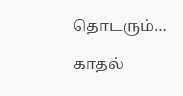தொடரும்…

காதல்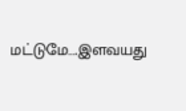மட்டுமே….இளவயது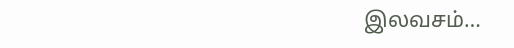இலவசம்…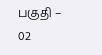பகுதி – 02